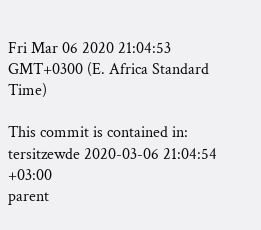Fri Mar 06 2020 21:04:53 GMT+0300 (E. Africa Standard Time)

This commit is contained in:
tersitzewde 2020-03-06 21:04:54 +03:00
parent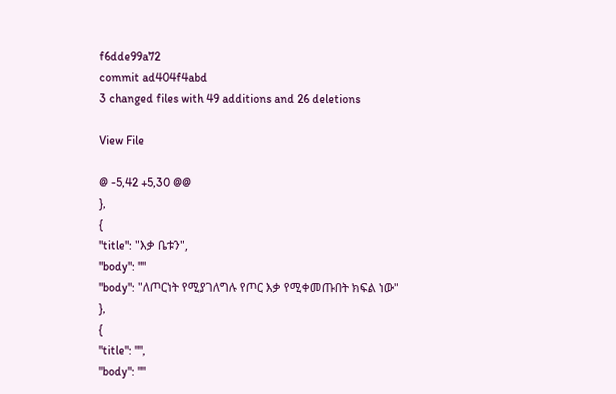f6dde99a72
commit ad404f4abd
3 changed files with 49 additions and 26 deletions

View File

@ -5,42 +5,30 @@
},
{
"title": "እቃ ቤቱን",
"body": ""
"body": "ለጦርነት የሚያገለግሉ የጦር እቃ የሚቀመጡበት ክፍል ነው"
},
{
"title": "",
"body": ""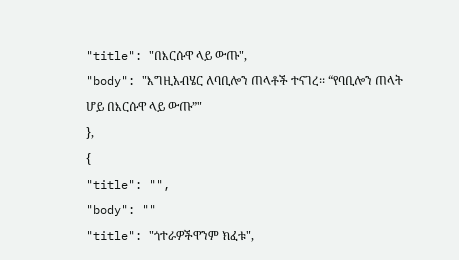"title": "በእርሱዋ ላይ ውጡ",
"body": "እግዚአብሄር ለባቢሎን ጠላቶች ተናገረ፡፡ “የባቢሎን ጠላት ሆይ በእርሱዋ ላይ ውጡ”"
},
{
"title": "",
"body": ""
"title": "ጎተራዎችዋንም ክፈቱ",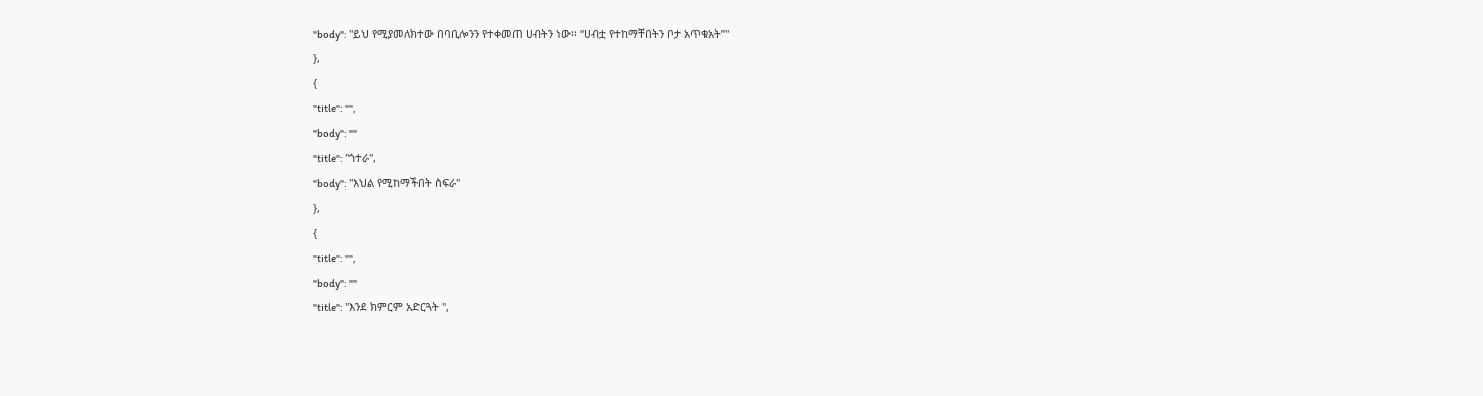"body": "ይህ የሚያመለክተው በባቢሎንን የተቀመጠ ሀብትን ነው፡፡ “ሀብቷ የተከማቸበትን ቦታ አጥቁአት”"
},
{
"title": "",
"body": ""
"title": "ጎተራ",
"body": "እህል የሚከማችበት ስፍራ"
},
{
"title": "",
"body": ""
"title": "እንደ ክምርም አድርጓት ",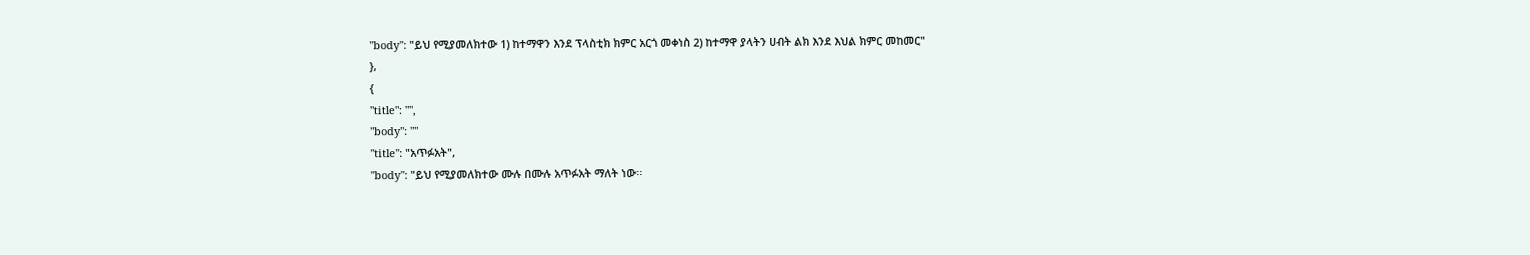"body": "ይህ የሚያመለክተው 1) ከተማዋን እንደ ፕላስቲክ ክምር አርጎ መቀነስ 2) ከተማዋ ያላትን ሀብት ልክ እንደ እህል ክምር መከመር"
},
{
"title": "",
"body": ""
"title": "አጥፉአት",
"body": "ይህ የሚያመለክተው ሙሉ በሙሉ አጥፉአት ማለት ነው፡፡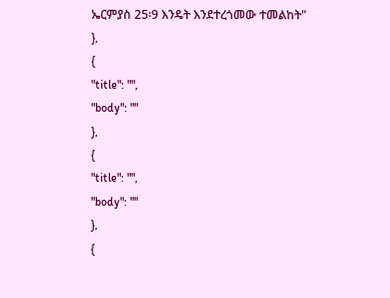ኤርምያስ 25፡9 እንዴት እንደተረጎመው ተመልከት"
},
{
"title": "",
"body": ""
},
{
"title": "",
"body": ""
},
{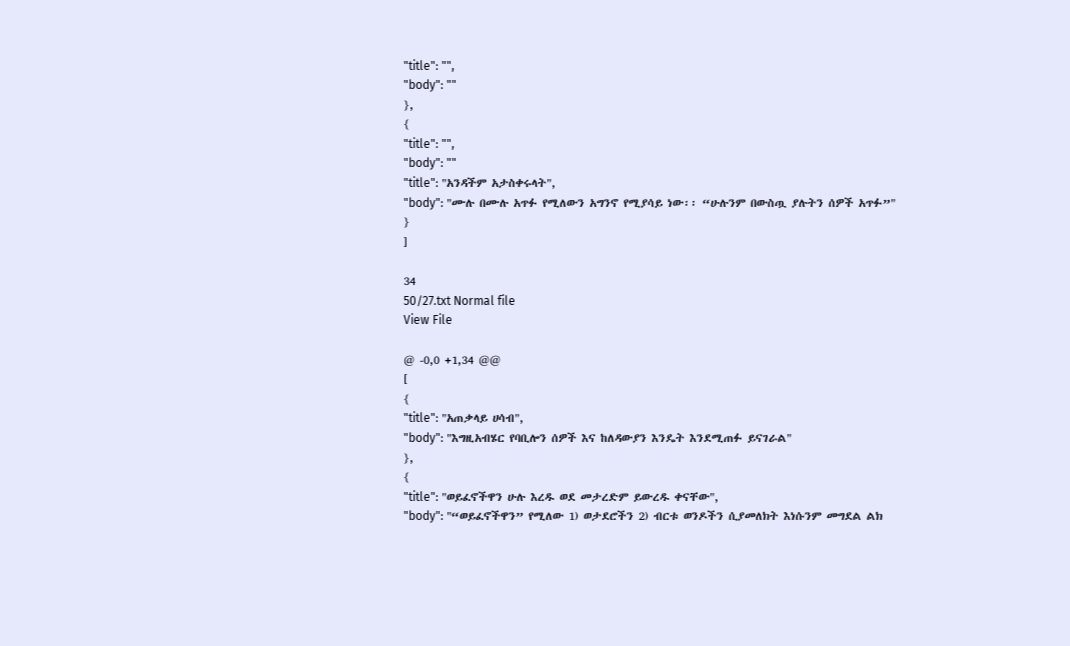"title": "",
"body": ""
},
{
"title": "",
"body": ""
"title": "አንዳችም አታስቀሩላት",
"body": "ሙሉ በሙሉ አጥፉ የሚለውን አግንኖ የሚያሳይ ነው፡፡ “ሁሉንም በውስጧ ያሉትን ሰዎች አጥፉ”"
}
]

34
50/27.txt Normal file
View File

@ -0,0 +1,34 @@
[
{
"title": "አጠቃላይ ሀሳብ",
"body": "እግዚአብሄር የባቢሎን ሰዎች እና ከለዳውያን እንዴት እንደሚጠፉ ይናገራል"
},
{
"title": "ወይፈኖችዋን ሁሉ እረዱ ወደ መታረድም ይውረዱ ቀናቸው",
"body": "“ወይፈኖችዋን” የሚለው 1) ወታደሮችን 2) ብርቱ ወንዶችን ሲያመለክት እነሱንም መግደል ልክ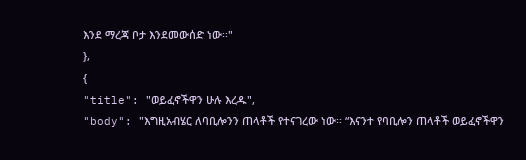እንደ ማረጃ ቦታ እንደመውሰድ ነው፡፡"
},
{
"title": "ወይፈኖችዋን ሁሉ እረዱ",
"body": "እግዚአብሄር ለባቢሎንን ጠላቶች የተናገረው ነው፡፡ “እናንተ የባቢሎን ጠላቶች ወይፈኖችዋን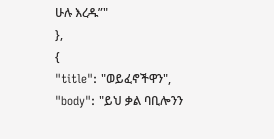ሁሉ እረዱ”"
},
{
"title": "ወይፈኖችዋን",
"body": "ይህ ቃል ባቢሎንን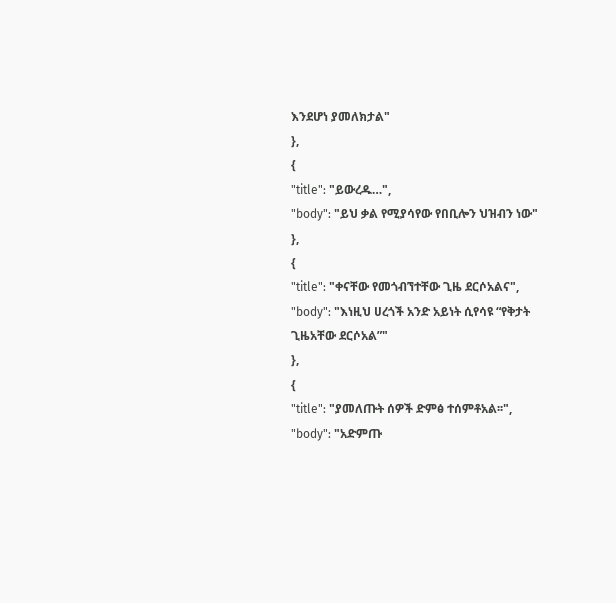እንደሆነ ያመለክታል"
},
{
"title": "ይውረዱ…",
"body": "ይህ ቃል የሚያሳየው የበቢሎን ህዝብን ነው"
},
{
"title": "ቀናቸው የመጎብኘተቸው ጊዜ ደርሶአልና",
"body": "እነዚህ ሀረጎች አንድ አይነት ሲየሳዩ “የቅታት ጊዜአቸው ደርሶአል”"
},
{
"title": "ያመለጡት ሰዎች ድምፅ ተሰምቶአል፡፡",
"body": "አድምጡ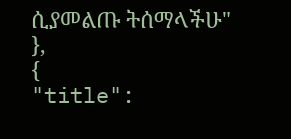ሲያመልጡ ትሰማላችሁ"
},
{
"title":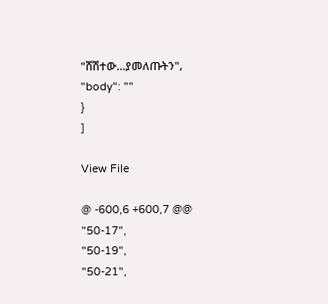"ሸሽተው…ያመለጡትን",
"body": ""
}
]

View File

@ -600,6 +600,7 @@
"50-17",
"50-19",
"50-21",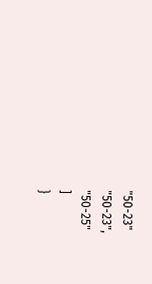"50-23"
"50-23",
"50-25"
]
}